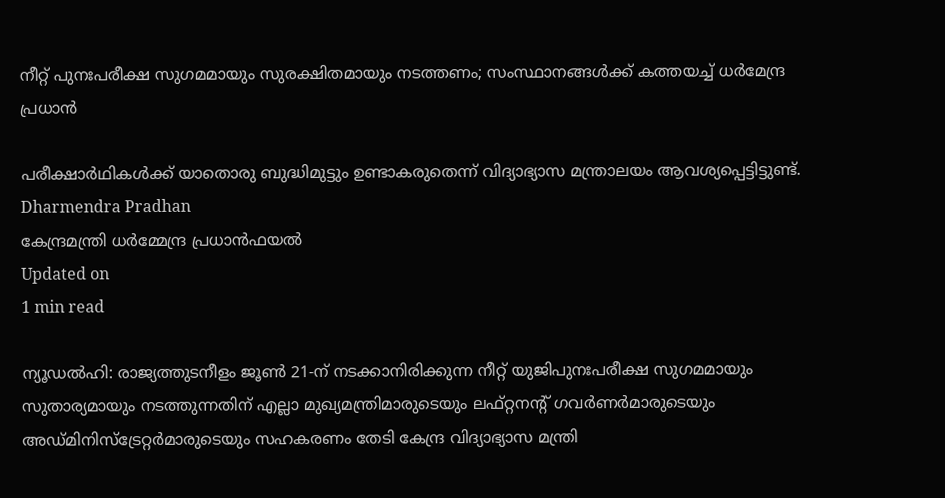നീറ്റ് പുനഃപരീക്ഷ സുഗമമായും സുരക്ഷിതമായും നടത്തണം; സംസ്ഥാനങ്ങള്‍ക്ക് കത്തയച്ച് ധര്‍മേന്ദ്ര പ്രധാന്‍

പരീക്ഷാര്‍ഥികള്‍ക്ക് യാതൊരു ബുദ്ധിമുട്ടും ഉണ്ടാകരുതെന്ന് വിദ്യാഭ്യാസ മന്ത്രാലയം ആവശ്യപ്പെട്ടിട്ടുണ്ട്.
Dharmendra Pradhan
കേന്ദ്രമന്ത്രി ധര്‍മ്മേന്ദ്ര പ്രധാന്‍ഫയൽ
Updated on
1 min read

ന്യൂഡല്‍ഹി: രാജ്യത്തുടനീളം ജൂണ്‍ 21-ന് നടക്കാനിരിക്കുന്ന നീറ്റ് യുജിപുനഃപരീക്ഷ സുഗമമായും സുതാര്യമായും നടത്തുന്നതിന് എല്ലാ മുഖ്യമന്ത്രിമാരുടെയും ലഫ്റ്റനന്റ് ഗവര്‍ണര്‍മാരുടെയും അഡ്മിനിസ്‌ട്രേറ്റര്‍മാരുടെയും സഹകരണം തേടി കേന്ദ്ര വിദ്യാഭ്യാസ മന്ത്രി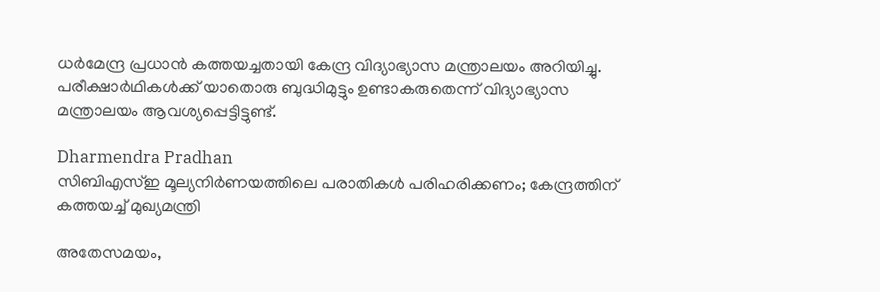ധര്‍മേന്ദ്ര പ്രധാന്‍ കത്തയച്ചതായി കേന്ദ്ര വിദ്യാഭ്യാസ മന്ത്രാലയം അറിയിച്ചു. പരീക്ഷാര്‍ഥികള്‍ക്ക് യാതൊരു ബുദ്ധിമുട്ടും ഉണ്ടാകരുതെന്ന് വിദ്യാഭ്യാസ മന്ത്രാലയം ആവശ്യപ്പെട്ടിട്ടുണ്ട്.

Dharmendra Pradhan
സിബിഎസ്ഇ മൂല്യനിര്‍ണയത്തിലെ പരാതികള്‍ പരിഹരിക്കണം; കേന്ദ്രത്തിന് കത്തയച്ച് മുഖ്യമന്ത്രി

അതേസമയം,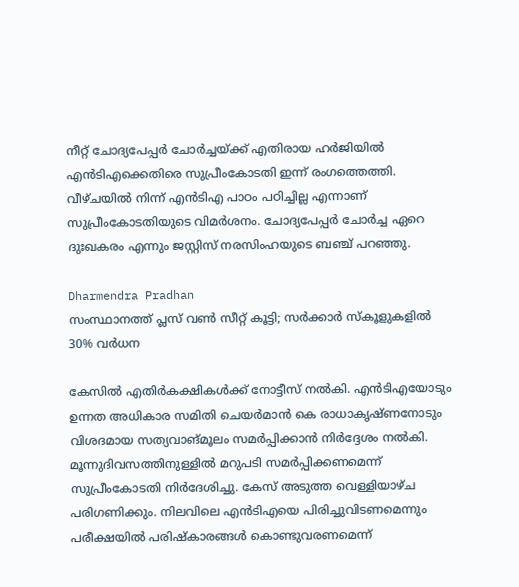നീറ്റ് ചോദ്യപേപ്പര്‍ ചോര്‍ച്ചയ്ക്ക് എതിരായ ഹര്‍ജിയില്‍ എന്‍ടിഎക്കെതിരെ സുപ്രീംകോടതി ഇന്ന് രംഗത്തെത്തി. വീഴ്ചയില്‍ നിന്ന് എന്‍ടിഎ പാഠം പഠിച്ചില്ല എന്നാണ് സുപ്രീംകോടതിയുടെ വിമര്‍ശനം. ചോദ്യപേപ്പര്‍ ചോര്‍ച്ച ഏറെ ദുഃഖകരം എന്നും ജസ്റ്റിസ് നരസിംഹയുടെ ബഞ്ച് പറഞ്ഞു.

Dharmendra Pradhan
സംസ്ഥാനത്ത് പ്ലസ് വണ്‍ സീറ്റ് കൂട്ടി; സര്‍ക്കാര്‍ സ്‌കൂളുകളില്‍ 30% വര്‍ധന

കേസില്‍ എതിര്‍കക്ഷികള്‍ക്ക് നോട്ടീസ് നല്‍കി. എന്‍ടിഎയോടും ഉന്നത അധികാര സമിതി ചെയര്‍മാന്‍ കെ രാധാകൃഷ്ണനോടും വിശദമായ സത്യവാങ്മൂലം സമര്‍പ്പിക്കാന്‍ നിര്‍ദ്ദേശം നല്‍കി. മൂന്നുദിവസത്തിനുള്ളില്‍ മറുപടി സമര്‍പ്പിക്കണമെന്ന് സുപ്രീംകോടതി നിര്‍ദേശിച്ചു. കേസ് അടുത്ത വെള്ളിയാഴ്ച പരിഗണിക്കും. നിലവിലെ എന്‍ടിഎയെ പിരിച്ചുവിടണമെന്നും പരീക്ഷയില്‍ പരിഷ്‌കാരങ്ങള്‍ കൊണ്ടുവരണമെന്ന്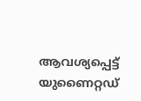ആവശ്യപ്പെട്ട് യുണൈറ്റഡ്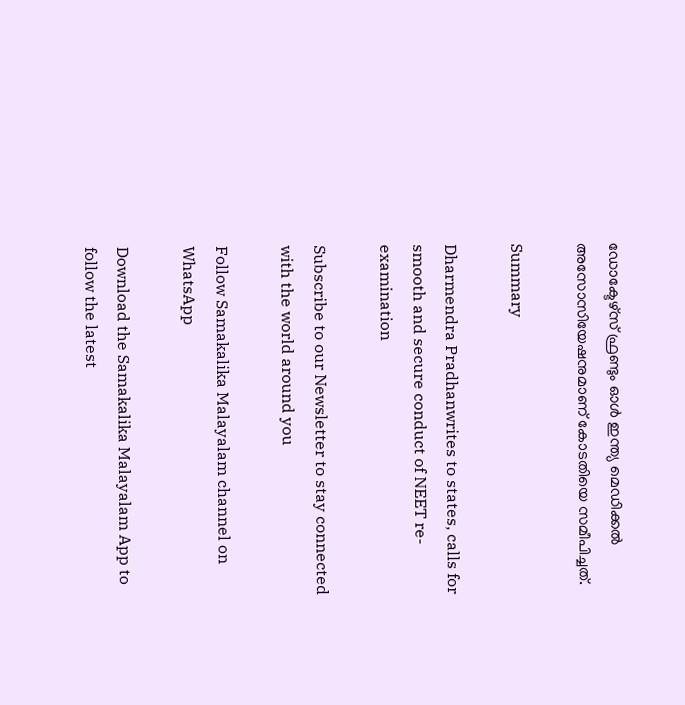ഡോക്ടേഴ്സ് ഫ്രണ്ടും ഓള്‍ ഇന്ത്യ മെഡിക്കല്‍ അസോസിയേഷനുമാണ് കോടതിയെ സമീപിച്ചത്.

Summary

Dharmendra Pradhanwrites to states, calls for smooth and secure conduct of NEET re-examination

Subscribe to our Newsletter to stay connected with the world around you

Follow Samakalika Malayalam channel on WhatsApp

Download the Samakalika Malayalam App to follow the latest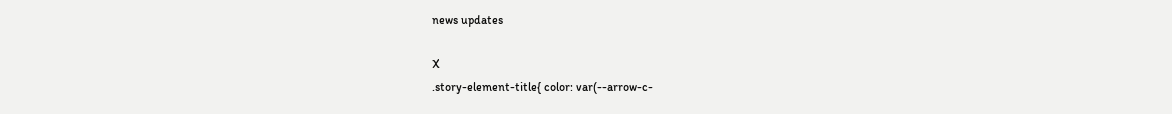news updates

X
.story-element-title{ color: var(--arrow-c-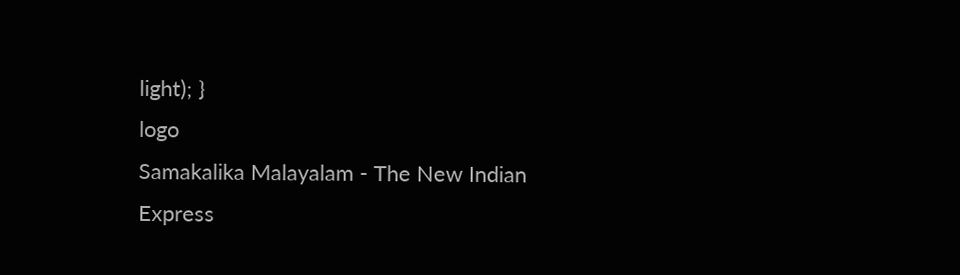light); }
logo
Samakalika Malayalam - The New Indian Express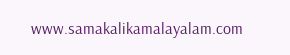www.samakalikamalayalam.com